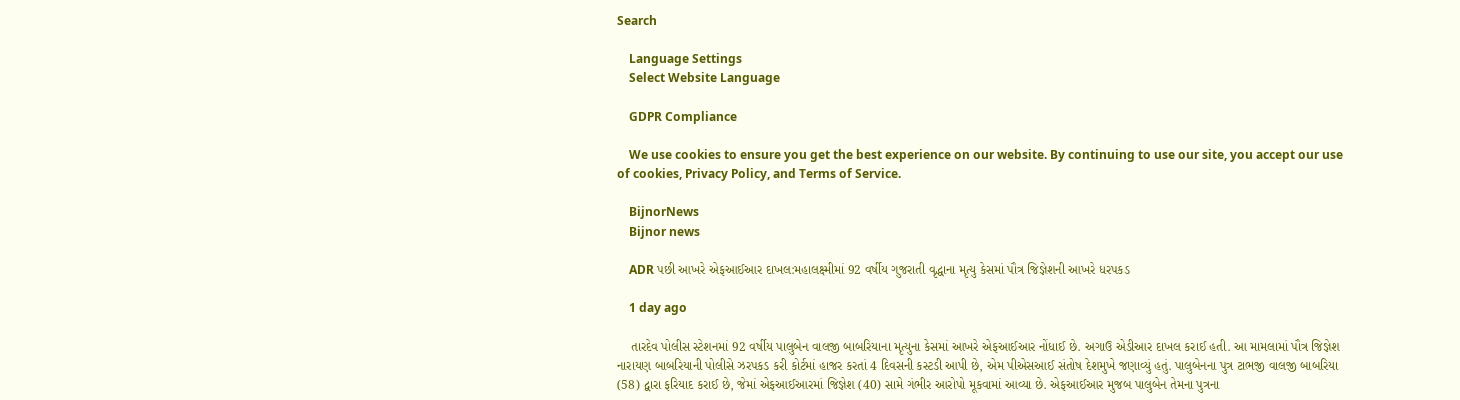Search

    Language Settings
    Select Website Language

    GDPR Compliance

    We use cookies to ensure you get the best experience on our website. By continuing to use our site, you accept our use of cookies, Privacy Policy, and Terms of Service.

    BijnorNews
    Bijnor news

    ADR પછી આખરે એફઆઈઆર દાખલ:મહાલક્ષ્મીમાં 92 વર્ષીય ગુજરાતી વૃદ્ધાના મૃત્યુ કેસમાં પૌત્ર જિજ્ઞેશની આખરે ધરપકડ

    1 day ago

    તારદેવ પોલીસ સ્ટેશનમાં 92 વર્ષીય પાલુબેન વાલજી બાબરિયાના મૃત્યુના કેસમાં આખરે એફઆઈઆર નોંધાઈ છે. અગાઉ એડીઆર દાખલ કરાઈ હતી. આ મામલામાં પૌત્ર જિજ્ઞેશ નારાયણ બાબરિયાની પોલીસે ઝરપકડ કરી કોર્ટમાં હાજર કરતાં 4 દિવસની કસ્ટડી આપી છે, એમ પીએસઆઈ સંતોષ દેશમુખે જણાવ્યું હતું. પાલુબેનના પુત્ર ટાભજી વાલજી બાબરિયા (58) દ્વારા ફરિયાદ કરાઈ છે, જેમાં એફઆઈઆરમાં જિજ્ઞેશ (40) સામે ગંભીર આરોપો મૂકવામાં આવ્યા છે. એફઆઈઆર મુજબ પાલુબેન તેમના પુત્રના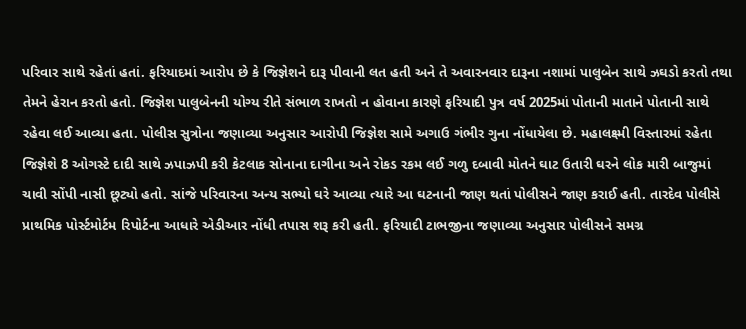પરિવાર સાથે રહેતાં હતાં. ફરિયાદમાં આરોપ છે કે જિજ્ઞેશને દારૂ પીવાની લત હતી અને તે અવારનવાર દારૂના નશામાં પાલુબેન સાથે ઝઘડો કરતો તથા તેમને હેરાન કરતો હતો. જિજ્ઞેશ પાલુબેનની યોગ્ય રીતે સંભાળ રાખતો ન હોવાના કારણે ફરિયાદી પુત્ર વર્ષ 2025માં પોતાની માતાને પોતાની સાથે રહેવા લઈ આવ્યા હતા. પોલીસ સુત્રોના જણાવ્યા અનુસાર આરોપી જિજ્ઞેશ સામે અગાઉ ગંભીર ગુના નોંધાયેલા છે. મહાલક્ષ્મી વિસ્તારમાં રહેતા જિજ્ઞેશે 8 ઓગસ્ટે દાદી સાથે ઝપાઝપી કરી કેટલાક સોનાના દાગીના અને રોકડ રકમ લઈ ગળુ દબાવી મોતને ઘાટ ઉતારી ઘરને લોક મારી બાજુમાં ચાવી સોંપી નાસી છૂટ્યો હતો. સાંજે પરિવારના અન્ય સભ્યો ઘરે આવ્યા ત્યારે આ ઘટનાની જાણ થતાં પોલીસને જાણ કરાઈ હતી. તારદેવ પોલીસે પ્રાથમિક પોર્સ્ટમોર્ટમ રિપોર્ટના આધારે એડીઆર નોંધી તપાસ શરૂ કરી હતી. ફરિયાદી ટાભજીના જણાવ્યા અનુસાર પોલીસને સમગ્ર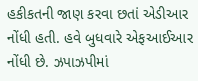હકીકતની જાણ કરવા છતાં એડીઆર નોંધી હતી. હવે બુધવારે એફઆઈઆર નોંધી છે. ઝપાઝપીમાં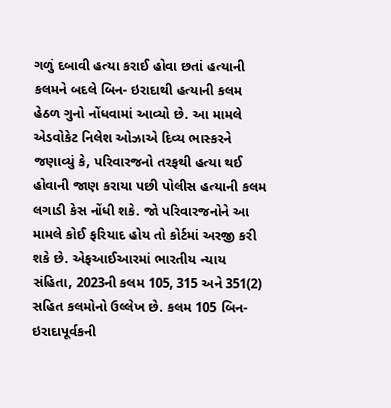ગળું દબાવી હત્યા કરાઈ હોવા છતાં હત્યાની કલમને બદલે બિન- ઇરાદાથી હત્યાની કલમ હેઠળ ગુનો નોંધવામાં આવ્યો છે. આ મામલે એડવોકેટ નિલેશ ઓઝાએ દિવ્ય ભાસ્કરને જણાવ્યું કે, પરિવારજનો તરફથી હત્યા થઈ હોવાની જાણ કરાયા પછી પોલીસ હત્યાની કલમ લગાડી કેસ નોંધી શકે. જો પરિવારજનોને આ મામલે કોઈ ફરિયાદ હોય તો કોર્ટમાં અરજી કરી શકે છે. એફઆઈઆરમાં ભારતીય ન્યાય સંહિતા, 2023ની કલમ 105, 315 અને 351(2) સહિત કલમોનો ઉલ્લેખ છે. કલમ 105 બિન-ઇરાદાપૂર્વકની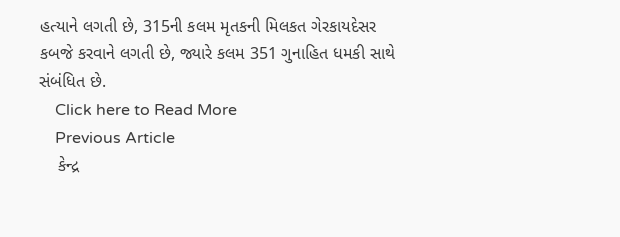હત્યાને લગતી છે, 315ની કલમ મૃતકની મિલકત ગેરકાયદેસર કબજે કરવાને લગતી છે, જ્યારે કલમ 351 ગુનાહિત ધમકી સાથે સંબંધિત છે.
    Click here to Read More
    Previous Article
    કેન્દ્ર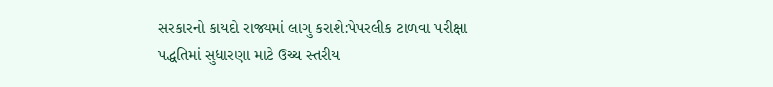સરકારનો કાયદો રાજ્યમાં લાગુ કરાશે:પેપરલીક ટાળવા પરીક્ષા પદ્ધતિમાં સુધારણા માટે ઉચ્ચ સ્તરીય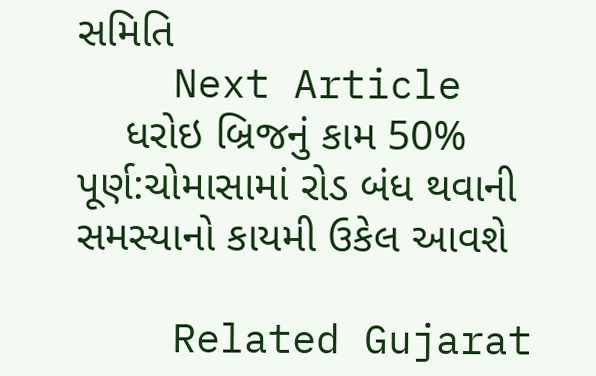સમિતિ
    Next Article
    ધરોઇ બ્રિજનું કામ 50% પૂર્ણ:ચોમાસામાં રોડ બંધ થવાની સમસ્યાનો કાયમી ઉકેલ આવશે

    Related Gujarat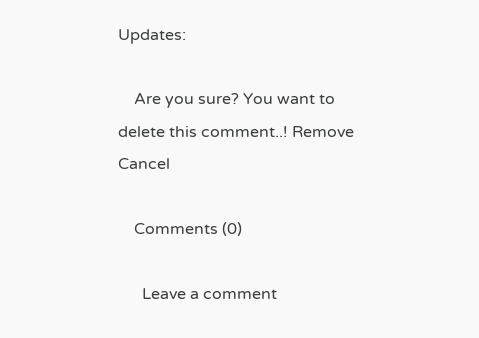Updates:

    Are you sure? You want to delete this comment..! Remove Cancel

    Comments (0)

      Leave a comment